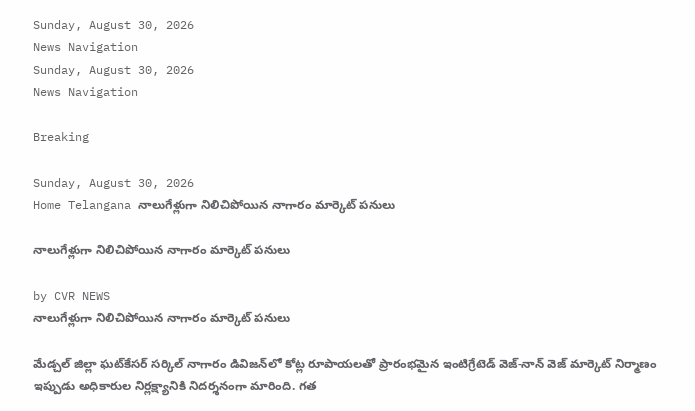Sunday, August 30, 2026
News Navigation
Sunday, August 30, 2026
News Navigation

Breaking

Sunday, August 30, 2026
Home Telangana నాలుగేళ్లుగా నిలిచిపోయిన నాగారం మార్కెట్ పనులు

నాలుగేళ్లుగా నిలిచిపోయిన నాగారం మార్కెట్ పనులు

by CVR NEWS
నాలుగేళ్లుగా నిలిచిపోయిన నాగారం మార్కెట్ పనులు

మేడ్చల్ జిల్లా ఘట్‌కేసర్ సర్కిల్ నాగారం డివిజన్‌లో కోట్ల రూపాయలతో ప్రారంభమైన ఇంటిగ్రేటెడ్ వెజ్-నాన్ వెజ్ మార్కెట్ నిర్మాణం ఇప్పుడు అధికారుల నిర్లక్ష్యానికి నిదర్శనంగా మారింది. గత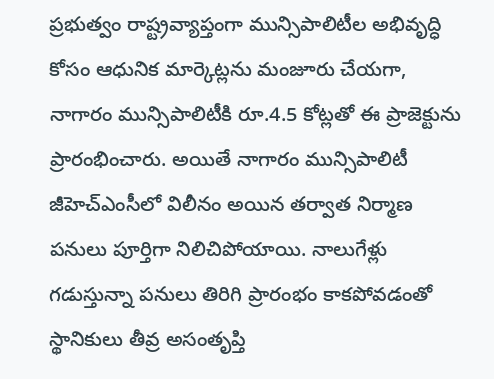ప్రభుత్వం రాష్ట్రవ్యాప్తంగా మున్సిపాలిటీల అభివృద్ధి కోసం ఆధునిక మార్కెట్లను మంజూరు చేయగా, నాగారం మున్సిపాలిటీకి రూ.4.5 కోట్లతో ఈ ప్రాజెక్టును ప్రారంభించారు. అయితే నాగారం మున్సిపాలిటీ జీహెచ్‌ఎంసీలో విలీనం అయిన తర్వాత నిర్మాణ పనులు పూర్తిగా నిలిచిపోయాయి. నాలుగేళ్లు గడుస్తున్నా పనులు తిరిగి ప్రారంభం కాకపోవడంతో స్థానికులు తీవ్ర అసంతృప్తి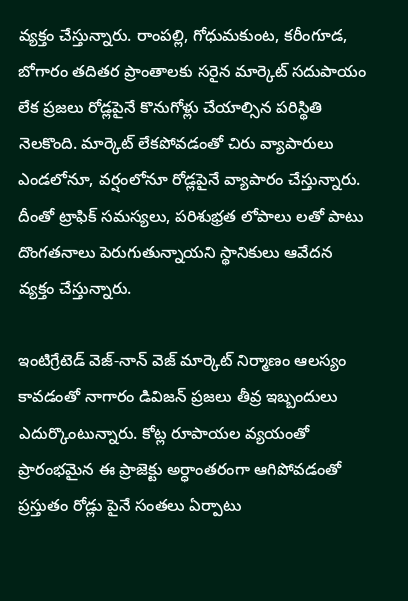వ్యక్తం చేస్తున్నారు. రాంపల్లి, గోధుమకుంట, కరీంగూడ, బోగారం తదితర ప్రాంతాలకు సరైన మార్కెట్ సదుపాయం లేక ప్రజలు రోడ్లపైనే కొనుగోళ్లు చేయాల్సిన పరిస్థితి నెలకొంది. మార్కెట్ లేకపోవడంతో చిరు వ్యాపారులు ఎండలోనూ, వర్షంలోనూ రోడ్లపైనే వ్యాపారం చేస్తున్నారు. దీంతో ట్రాఫిక్ సమస్యలు, పరిశుభ్రత లోపాలు లతో పాటు దొంగతనాలు పెరుగుతున్నాయని స్థానికులు ఆవేదన వ్యక్తం చేస్తున్నారు.

ఇంటిగ్రేటెడ్ వెజ్-నాన్ వెజ్ మార్కెట్ నిర్మాణం ఆలస్యం కావడంతో నాగారం డివిజన్ ప్రజలు తీవ్ర ఇబ్బందులు ఎదుర్కొంటున్నారు. కోట్ల రూపాయల వ్యయంతో ప్రారంభమైన ఈ ప్రాజెక్టు అర్ధాంతరంగా ఆగిపోవడంతో ప్రస్తుతం రోడ్లు పైనే సంతలు ఏర్పాటు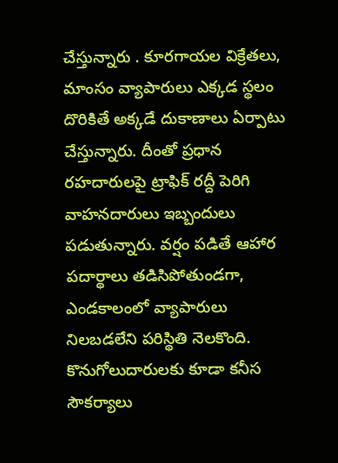చేస్తున్నారు . కూరగాయల విక్రేతలు, మాంసం వ్యాపారులు ఎక్కడ స్థలం దొరికితే అక్కడే దుకాణాలు ఏర్పాటు చేస్తున్నారు. దీంతో ప్రధాన రహదారులపై ట్రాఫిక్ రద్దీ పెరిగి వాహనదారులు ఇబ్బందులు పడుతున్నారు. వర్షం పడితే ఆహార పదార్థాలు తడిసిపోతుండగా, ఎండకాలంలో వ్యాపారులు నిలబడలేని పరిస్థితి నెలకొంది. కొనుగోలుదారులకు కూడా కనీస సౌకర్యాలు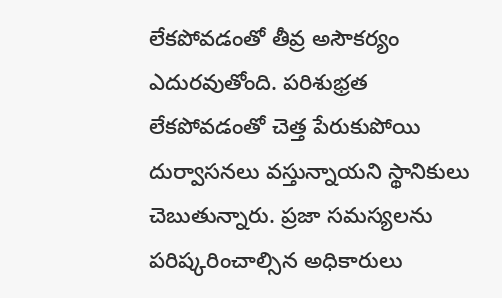లేకపోవడంతో తీవ్ర అసౌకర్యం ఎదురవుతోంది. పరిశుభ్రత లేకపోవడంతో చెత్త పేరుకుపోయి దుర్వాసనలు వస్తున్నాయని స్థానికులు చెబుతున్నారు. ప్రజా సమస్యలను పరిష్కరించాల్సిన అధికారులు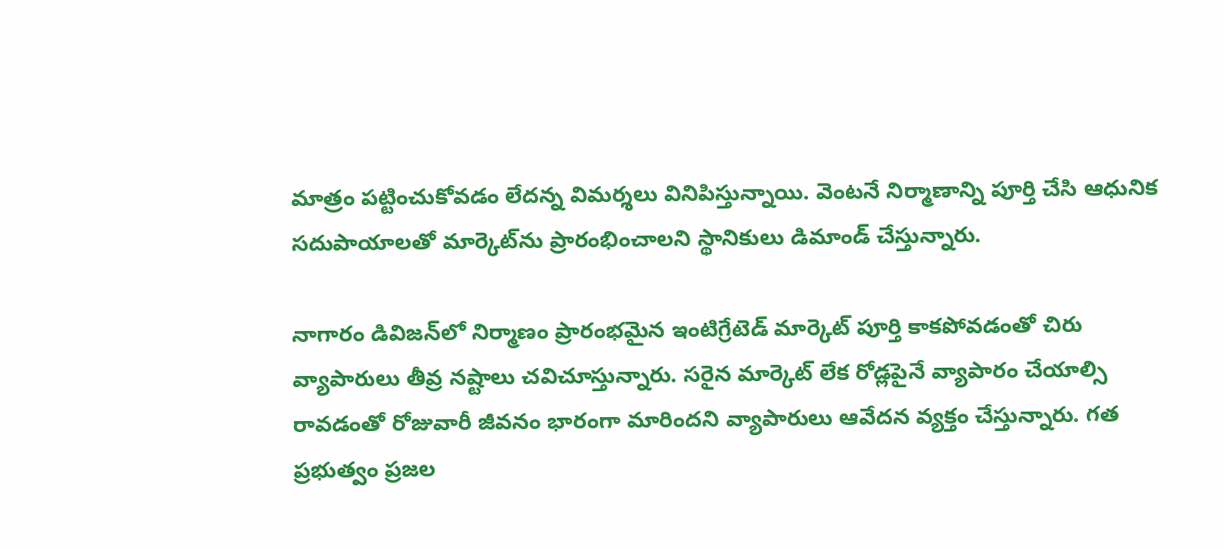మాత్రం పట్టించుకోవడం లేదన్న విమర్శలు వినిపిస్తున్నాయి. వెంటనే నిర్మాణాన్ని పూర్తి చేసి ఆధునిక సదుపాయాలతో మార్కెట్‌ను ప్రారంభించాలని స్థానికులు డిమాండ్ చేస్తున్నారు.

నాగారం డివిజన్‌లో నిర్మాణం ప్రారంభమైన ఇంటిగ్రేటెడ్ మార్కెట్ పూర్తి కాకపోవడంతో చిరు వ్యాపారులు తీవ్ర నష్టాలు చవిచూస్తున్నారు. సరైన మార్కెట్ లేక రోడ్లపైనే వ్యాపారం చేయాల్సి రావడంతో రోజువారీ జీవనం భారంగా మారిందని వ్యాపారులు ఆవేదన వ్యక్తం చేస్తున్నారు. గత ప్రభుత్వం ప్రజల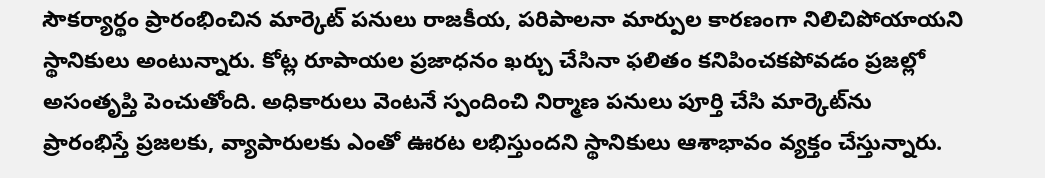సౌకర్యార్థం ప్రారంభించిన మార్కెట్ పనులు రాజకీయ, పరిపాలనా మార్పుల కారణంగా నిలిచిపోయాయని స్థానికులు అంటున్నారు. కోట్ల రూపాయల ప్రజాధనం ఖర్చు చేసినా ఫలితం కనిపించకపోవడం ప్రజల్లో అసంతృప్తి పెంచుతోంది. అధికారులు వెంటనే స్పందించి నిర్మాణ పనులు పూర్తి చేసి మార్కెట్‌ను ప్రారంభిస్తే ప్రజలకు, వ్యాపారులకు ఎంతో ఊరట లభిస్తుందని స్థానికులు ఆశాభావం వ్యక్తం చేస్తున్నారు.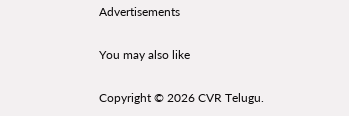Advertisements

You may also like

Copyright © 2026 CVR Telugu.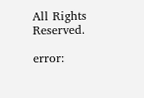All Rights Reserved.

error: